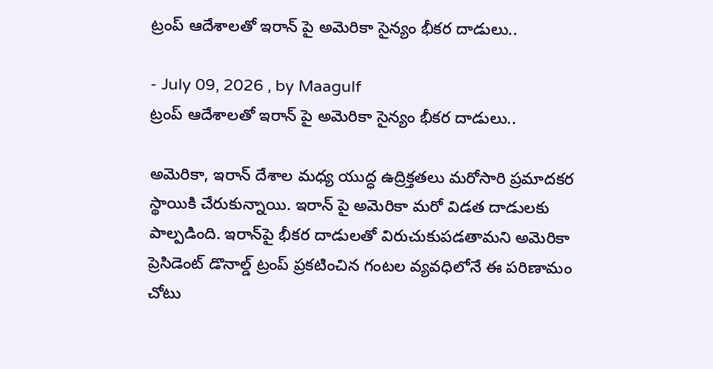ట్రంప్ ఆదేశాలతో ఇరాన్‌ పై అమెరికా సైన్యం భీకర దాడులు..

- July 09, 2026 , by Maagulf
ట్రంప్ ఆదేశాలతో ఇరాన్‌ పై అమెరికా సైన్యం భీకర దాడులు..

అమెరికా, ఇరాన్ దేశాల మధ్య యుద్ధ ఉద్రిక్తతలు మరోసారి ప్రమాదకర స్థాయికి చేరుకున్నాయి. ఇరాన్ పై అమెరికా మరో విడత దాడులకు పాల్పడింది. ఇరాన్‌పై భీకర దాడులతో విరుచుకుపడతామని అమెరికా ప్రెసిడెంట్ డొనాల్డ్ ట్రంప్ ప్రకటించిన గంటల వ్యవధిలోనే ఈ పరిణామం చోటు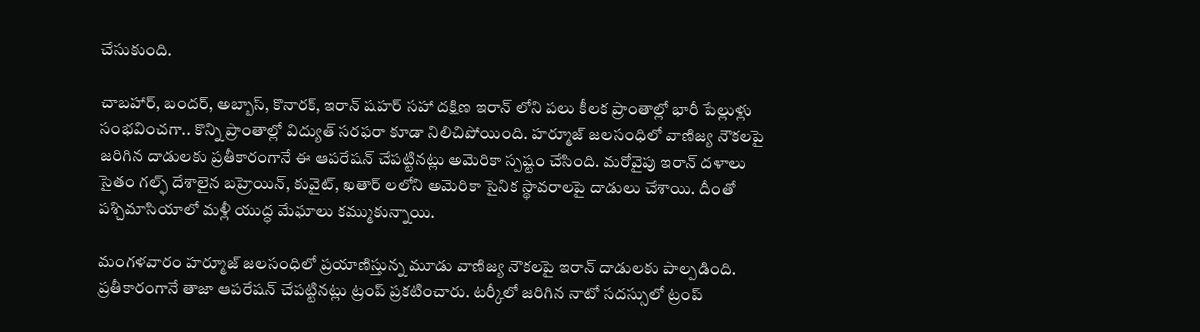చేసుకుంది.

చాబహార్, బందర్, అబ్బాస్, కొనారక్, ఇరాన్ షహర్ సహా దక్షిణ ఇరాన్ లోని పలు కీలక ప్రాంతాల్లో భారీ పేల్లుళ్లు సంభవించగా.. కొన్ని ప్రాంతాల్లో విద్యుత్ సరఫరా కూడా నిలిచిపోయింది. హర్మూజ్ జలసంధిలో వాణిజ్య నౌకలపై జరిగిన దాడులకు ప్రతీకారంగానే ఈ ఆపరేషన్ చేపట్టినట్లు అమెరికా స్పష్టం చేసింది. మరోవైపు ఇరాన్ దళాలు సైతం గల్ఫ్ దేశాలైన బహ్రెయిన్, కువైట్, ఖతార్ లలోని అమెరికా సైనిక స్థావరాలపై దాడులు చేశాయి. దీంతో పశ్చిమాసియాలో మళ్లీ యుద్ధ మేఘాలు కమ్ముకున్నాయి.

మంగళవారం హర్మూజ్ జలసంధిలో ప్రయాణిస్తున్న మూడు వాణిజ్య నౌకలపై ఇరాన్ దాడులకు పాల్పడింది. ప్రతీకారంగానే తాజా ఆపరేషన్ చేపట్టినట్లు ట్రంప్ ప్రకటించారు. టర్కీలో జరిగిన నాటో సదస్సులో ట్రంప్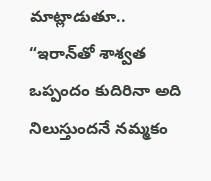మాట్లాడుతూ.. “ఇరాన్‌తో శాశ్వత ఒప్పందం కుదిరినా అది నిలుస్తుందనే నమ్మకం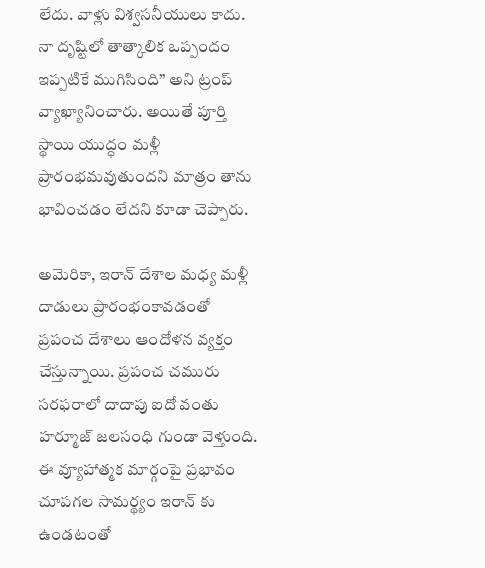లేదు. వాళ్లు విశ్వసనీయులు కాదు. నా దృష్టిలో తాత్కాలిక ఒప్పందం ఇప్పటికే ముగిసింది” అని ట్రంప్‌ వ్యాఖ్యానించారు. అయితే పూర్తి స్థాయి యుద్ధం మళ్లీ ప్రారంభమవుతుందని మాత్రం తాను భావించడం లేదని కూడా చెప్పారు.

అమెరికా, ఇరాన్ దేశాల మధ్య మళ్లీ దాడులు ప్రారంభంకావడంతో ప్రపంచ దేశాలు ఆందోళన వ్యక్తం చేస్తున్నాయి. ప్రపంచ చమురు సరఫరాలో దాదాపు ఐదో వంతు హర్మూజ్ జలసంధి గుండా వెళ్తుంది. ఈ వ్యూహాత్మక మార్గంపై ప్రభావం చూపగల సామర్థ్యం ఇరాన్ కు ఉండటంతో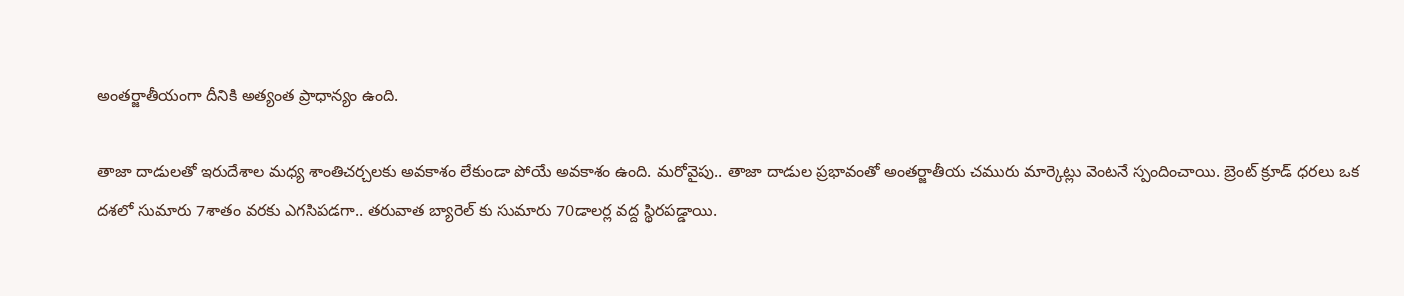అంతర్జాతీయంగా దీనికి అత్యంత ప్రాధాన్యం ఉంది.

తాజా దాడులతో ఇరుదేశాల మధ్య శాంతిచర్చలకు అవకాశం లేకుండా పోయే అవకాశం ఉంది. మరోవైపు.. తాజా దాడుల ప్రభావంతో అంతర్జాతీయ చమురు మార్కెట్లు వెంటనే స్పందించాయి. బ్రెంట్ క్రూడ్ ధరలు ఒక దశలో సుమారు 7శాతం వరకు ఎగసిపడగా.. తరువాత బ్యారెల్ కు సుమారు 70డాలర్ల వద్ద స్థిరపడ్డాయి.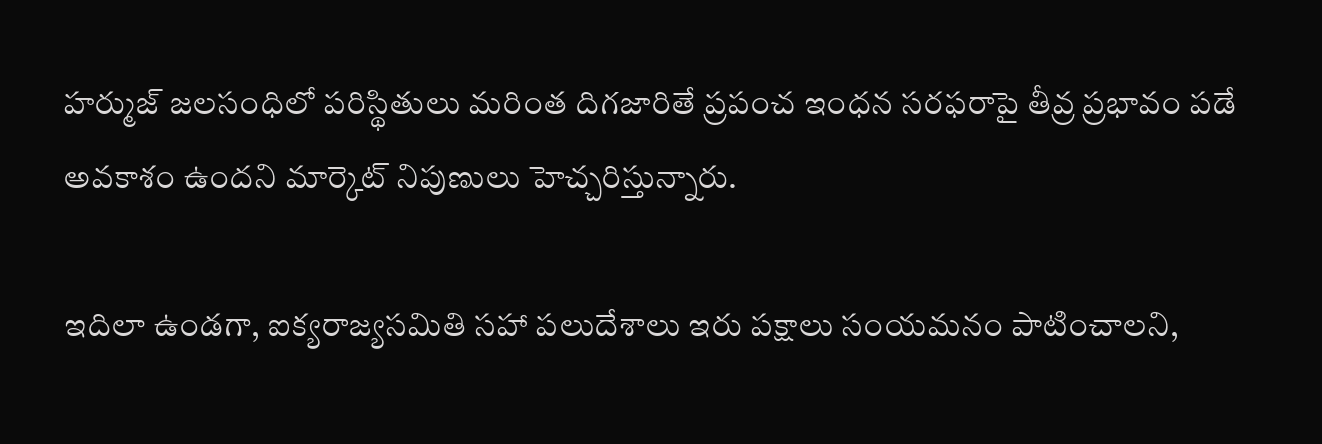హర్ముజ్‌ జలసంధిలో పరిస్థితులు మరింత దిగజారితే ప్రపంచ ఇంధన సరఫరాపై తీవ్ర ప్రభావం పడే అవకాశం ఉందని మార్కెట్‌ నిపుణులు హెచ్చరిస్తున్నారు.

ఇదిలా ఉండగా, ఐక్యరాజ్యసమితి సహా పలుదేశాలు ఇరు పక్షాలు సంయమనం పాటించాలని,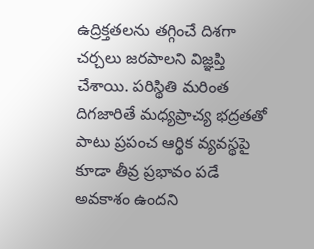ఉద్రిక్తతలను తగ్గించే దిశగా చర్చలు జరపాలని విజ్ఞప్తి చేశాయి. పరిస్థితి మరింత దిగజారితే మధ్యప్రాచ్య భద్రతతో పాటు ప్రపంచ ఆర్థిక వ్యవస్థపై కూడా తీవ్ర ప్రభావం పడే అవకాశం ఉందని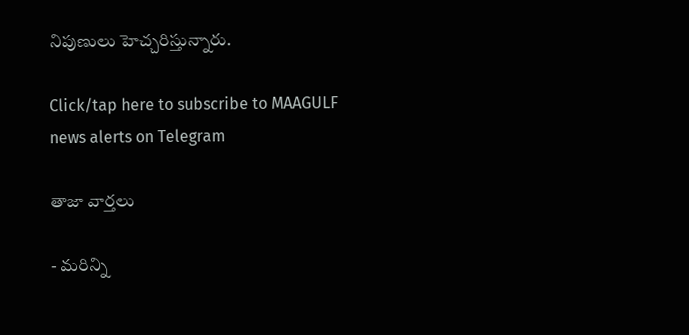నిపుణులు హెచ్చరిస్తున్నారు.

Click/tap here to subscribe to MAAGULF news alerts on Telegram

తాజా వార్తలు

- మరిన్ని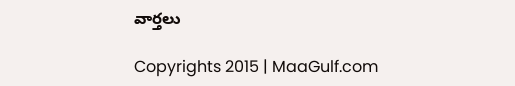వార్తలు

Copyrights 2015 | MaaGulf.com